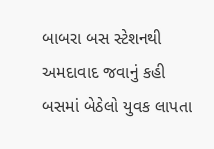બાબરા બસ સ્ટેશનથી અમદાવાદ જવાનું કહી બસમાં બેઠેલો યુવક લાપતા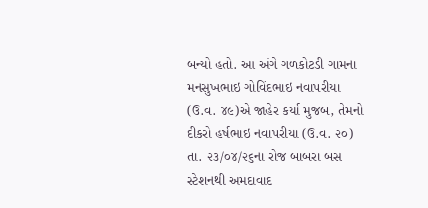બન્યો હતો. આ અંગે ગળકોટડી ગામના મનસુખભાઇ ગોવિંદભાઇ નવાપરીયા (ઉ.વ. ૪૯)એ જાહેર કર્યા મુજબ, તેમનો
દીકરો હર્ષભાઇ નવાપરીયા (ઉ.વ. ૨૦) તા. ૨૩/૦૪/૨૬ના રોજ બાબરા બસ સ્ટેશનથી અમદાવાદ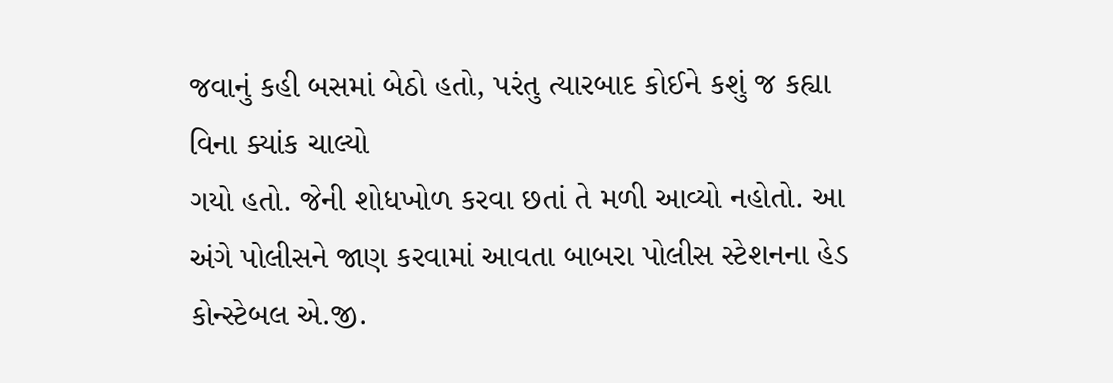જવાનું કહી બસમાં બેઠો હતો, પરંતુ ત્યારબાદ કોઈને કશું જ કહ્યા વિના ક્યાંક ચાલ્યો
ગયો હતો. જેની શોધખોળ કરવા છતાં તે મળી આવ્યો નહોતો. આ અંગે પોલીસને જાણ કરવામાં આવતા બાબરા પોલીસ સ્ટેશનના હેડ કોન્સ્ટેબલ એ.જી.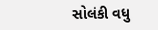સોલંકી વધુ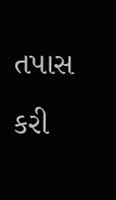તપાસ કરી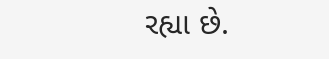રહ્યા છે.